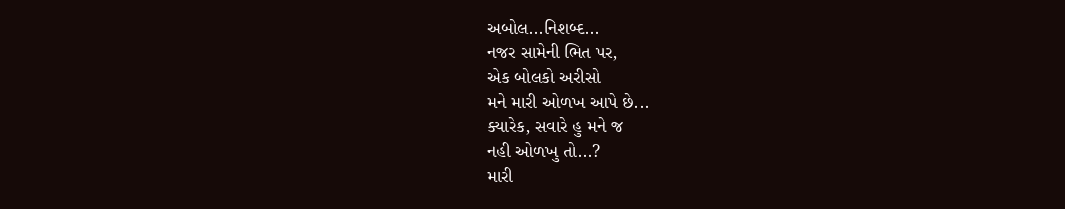અબોલ...નિશબ્દ...
નજર સામેની ભિત પર,
એક બોલકો અરીસો
મને મારી ઓળખ આપે છે...
ક્યારેક, સવારે હુ મને જ
નહી ઓળખુ તો...?
મારી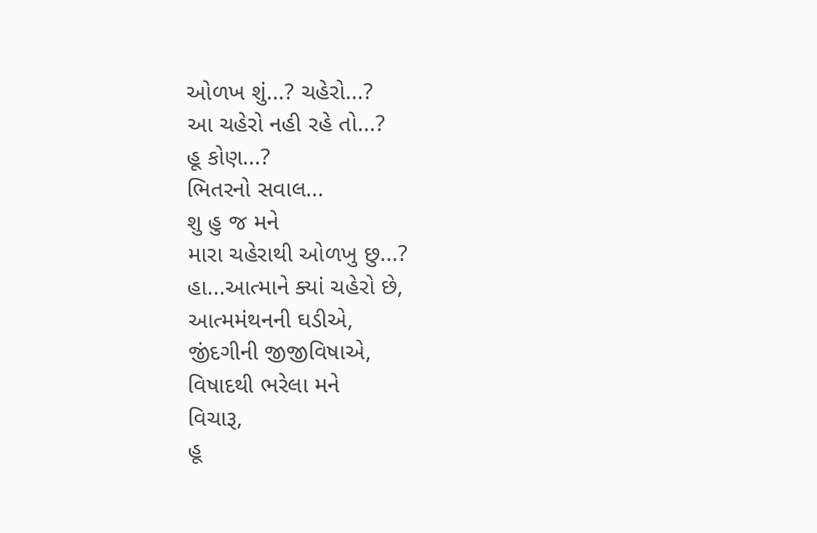ઓળખ શું...? ચહેરો...?
આ ચહેરો નહી રહે તો...?
હૂ કોણ...?
ભિતરનો સવાલ...
શુ હુ જ મને
મારા ચહેરાથી ઓળખુ છુ...?
હા...આત્માને ક્યાં ચહેરો છે,
આત્મમંથનની ઘડીએ,
જીંદગીની જીજીવિષાએ,
વિષાદથી ભરેલા મને
વિચારૂ,
હૂ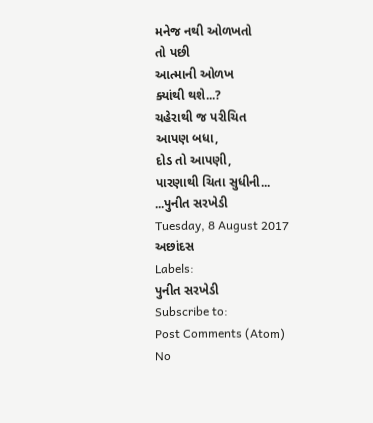મનેજ નથી ઓળખતો
તો પછી
આત્માની ઓળખ
ક્યાંથી થશે...?
ચહેરાથી જ પરીચિત
આપણ બધા,
દોડ તો આપણી,
પારણાથી ચિતા સુધીની...
...પુનીત સરખેડી
Tuesday, 8 August 2017
અછાંદસ
Labels:
પુનીત સરખેડી
Subscribe to:
Post Comments (Atom)
No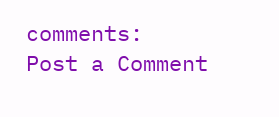comments:
Post a Comment